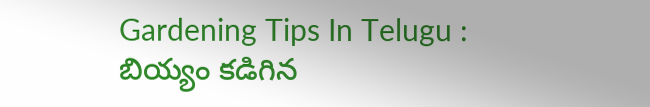Gardening Tips In Telugu : బియ్యం కడిగిన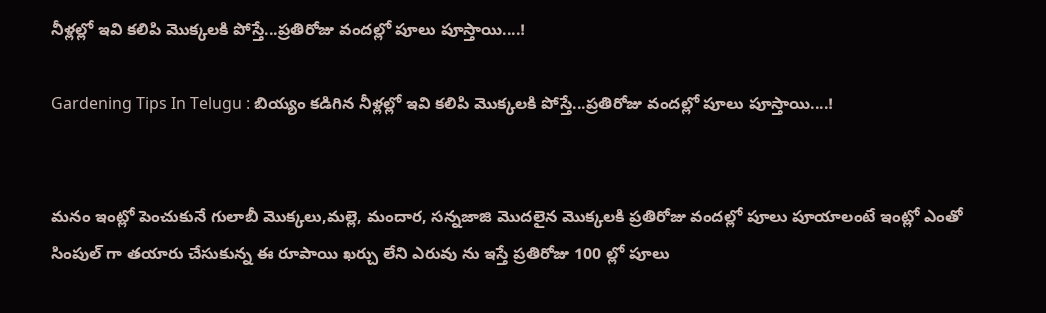నీళ్లల్లో ఇవి కలిపి మొక్కలకి పోస్తే...ప్రతిరోజు వందల్లో పూలు పూస్తాయి....!

Gardening Tips In Telugu : బియ్యం కడిగిన నీళ్లల్లో ఇవి కలిపి మొక్కలకి పోస్తే...ప్రతిరోజు వందల్లో పూలు పూస్తాయి....!


మనం ఇంట్లో పెంచుకునే గులాబీ మొక్కలు,మల్లె, మందార, సన్నజాజి మొదలైన మొక్కలకి ప్రతిరోజు వందల్లో పూలు పూయాలంటే ఇంట్లో ఎంతో సింపుల్ గా తయారు చేసుకున్న ఈ రూపాయి ఖర్చు లేని ఎరువు ను ఇస్తే ప్రతిరోజు 100 ల్లో పూలు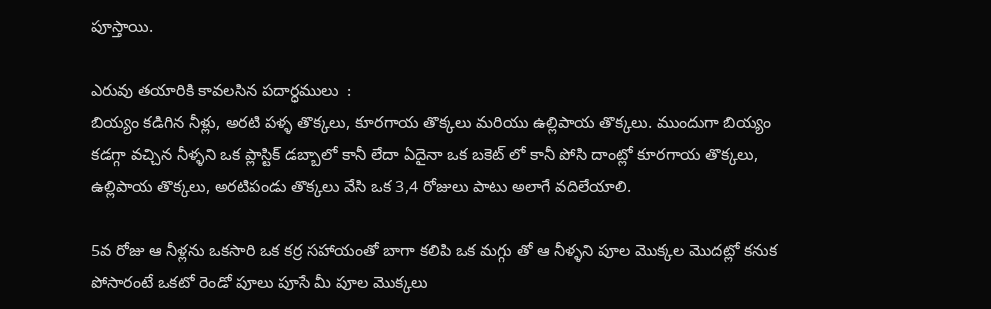పూస్తాయి.

ఎరువు తయారికి కావలసిన పదార్ధములు  :
బియ్యం కడిగిన నీళ్లు, అరటి పళ్ళ తొక్కలు, కూరగాయ తొక్కలు మరియు ఉల్లిపాయ తొక్కలు. ముందుగా బియ్యం కడగ్గా వచ్చిన నీళ్ళని ఒక ప్లాస్టిక్ డబ్బాలో కానీ లేదా ఏదైనా ఒక బకెట్ లో కానీ పోసి దాంట్లో కూరగాయ తొక్కలు, ఉల్లిపాయ తొక్కలు, అరటిపండు తొక్కలు వేసి ఒక 3,4 రోజులు పాటు అలాగే వదిలేయాలి.

5వ రోజు ఆ నీళ్లను ఒకసారి ఒక కర్ర సహాయంతో బాగా కలిపి ఒక మగ్గు తో ఆ నీళ్ళని పూల మొక్కల మొదట్లో కనుక పోసారంటే ఒకటో రెండో పూలు పూసే మీ పూల మొక్కలు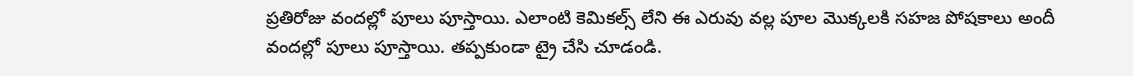ప్రతిరోజు వందల్లో పూలు పూస్తాయి. ఎలాంటి కెమికల్స్ లేని ఈ ఎరువు వల్ల పూల మొక్కలకి సహజ పోషకాలు అందీ వందల్లో పూలు పూస్తాయి. తప్పకుండా ట్రై చేసి చూడండి.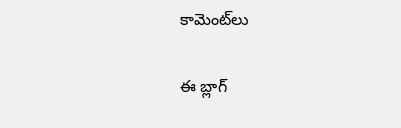కామెంట్‌లు

ఈ బ్లాగ్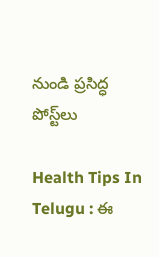నుండి ప్రసిద్ధ పోస్ట్‌లు

Health Tips In Telugu : ఈ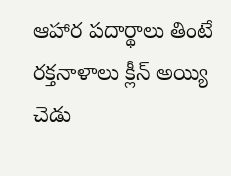ఆహార పదార్థాలు తింటే రక్తనాళాలు క్లీన్ అయ్యి చెడు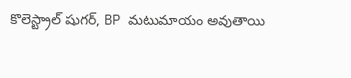కొలెస్ట్రాల్ షుగర్, BP మటుమాయం అవుతాయి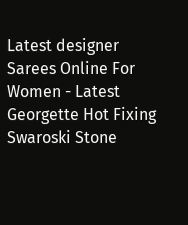Latest designer Sarees Online For Women - Latest Georgette Hot Fixing Swaroski Stone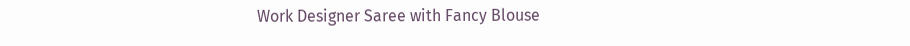Work Designer Saree with Fancy Blouse